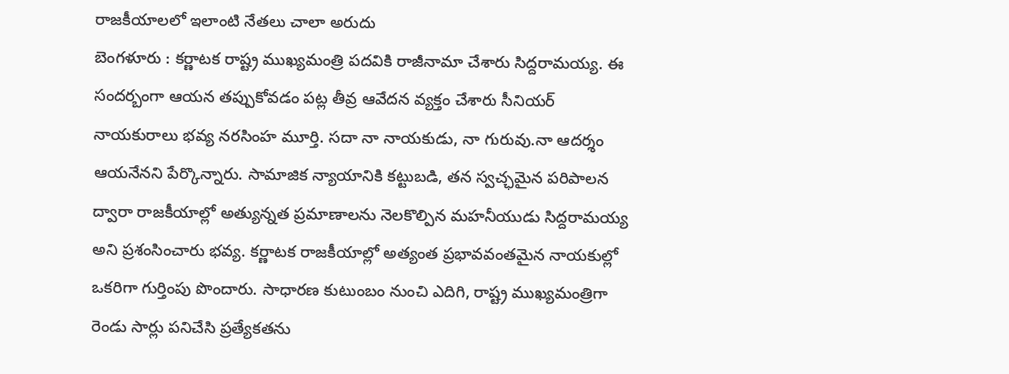రాజకీయాలలో ఇలాంటి నేతలు చాలా అరుదు
బెంగళూరు : కర్ణాటక రాష్ట్ర ముఖ్యమంత్రి పదవికి రాజీనామా చేశారు సిద్దరామయ్య. ఈ సందర్బంగా ఆయన తప్పుకోవడం పట్ల తీవ్ర ఆవేదన వ్యక్తం చేశారు సీనియర్ నాయకురాలు భవ్య నరసింహ మూర్తి. సదా నా నాయకుడు, నా గురువు.నా ఆదర్శం ఆయనేనని పేర్కొన్నారు. సామాజిక న్యాయానికి కట్టుబడి, తన స్వచ్ఛమైన పరిపాలన ద్వారా రాజకీయాల్లో అత్యున్నత ప్రమాణాలను నెలకొల్పిన మహనీయుడు సిద్దరామయ్య అని ప్రశంసించారు భవ్య. కర్ణాటక రాజకీయాల్లో అత్యంత ప్రభావవంతమైన నాయకుల్లో ఒకరిగా గుర్తింపు పొందారు. సాధారణ కుటుంబం నుంచి ఎదిగి, రాష్ట్ర ముఖ్యమంత్రిగా రెండు సార్లు పనిచేసి ప్రత్యేకతను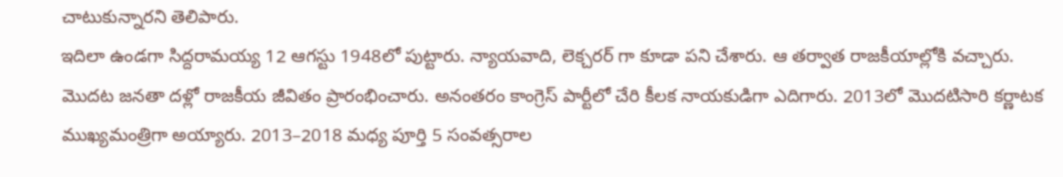చాటుకున్నారని తెలిపారు.
ఇదిలా ఉండగా సిద్దరామయ్య 12 ఆగస్టు 1948లో పుట్టారు. న్యాయవాది, లెక్చరర్ గా కూడా పని చేశారు. ఆ తర్వాత రాజకీయాల్లోకి వచ్చారు. మొదట జనతా దళ్లో రాజకీయ జీవితం ప్రారంభించారు. అనంతరం కాంగ్రెస్ పార్టీలో చేరి కీలక నాయకుడిగా ఎదిగారు. 2013లో మొదటిసారి కర్ణాటక ముఖ్యమంత్రిగా అయ్యారు. 2013–2018 మధ్య పూర్తి 5 సంవత్సరాల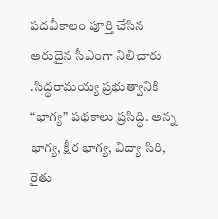పదవీకాలం పూర్తి చేసిన అరుదైన సీఎంగా నిలిచారు .సిద్ధరామయ్య ప్రభుత్వానికి “భాగ్య” పథకాలు ప్రసిద్ధి. అన్న భాగ్య, క్షీర భాగ్య, విద్యా సిరి, రైతు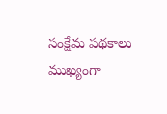సంక్షేమ పథకాలు ముఖ్యంగా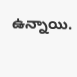ఉన్నాయి.